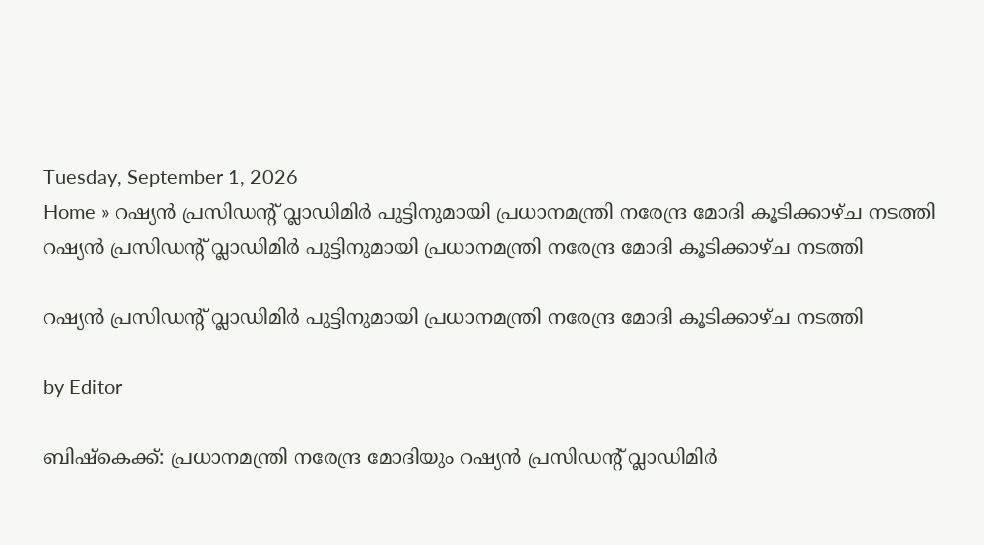Tuesday, September 1, 2026
Home » റഷ്യൻ പ്രസി‍ഡന്റ് വ്ലാഡിമിർ പുട്ടിനുമായി പ്രധാനമന്ത്രി നരേന്ദ്ര മോദി കൂടിക്കാഴ്ച നടത്തി
റഷ്യൻ പ്രസി‍ഡന്റ് വ്ലാഡിമിർ പുട്ടിനുമായി പ്രധാനമന്ത്രി നരേന്ദ്ര മോദി കൂടിക്കാഴ്ച നടത്തി

റഷ്യൻ പ്രസി‍ഡന്റ് വ്ലാഡിമിർ പുട്ടിനുമായി പ്രധാനമന്ത്രി നരേന്ദ്ര മോദി കൂടിക്കാഴ്ച നടത്തി

by Editor

ബിഷ്കെക്ക്: പ്രധാനമന്ത്രി നരേന്ദ്ര മോദിയും റഷ്യൻ പ്രസിഡന്റ് വ്ലാഡിമിർ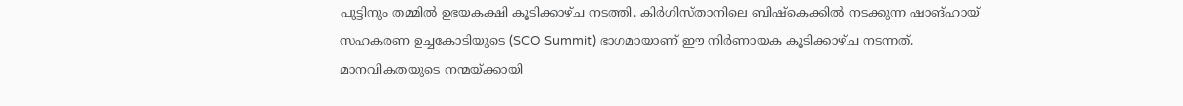പുട്ടിനും തമ്മിൽ ഉഭയകക്ഷി കൂടിക്കാഴ്ച നടത്തി. കിർഗിസ്താനിലെ ബിഷ്കെക്കിൽ നടക്കുന്ന ഷാങ്ഹായ് സഹകരണ ഉച്ചകോടിയുടെ (SCO Summit) ഭാഗമായാണ് ഈ നിർണായക കൂടിക്കാഴ്ച നടന്നത്. മാനവികതയുടെ നന്മയ്ക്കായി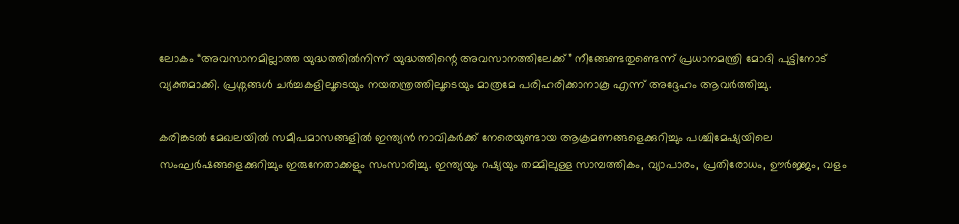ലോകം “അവസാനമില്ലാത്ത യുദ്ധത്തിൽനിന്ന് യുദ്ധത്തിന്റെ അവസാനത്തിലേക്ക്” നീങ്ങേണ്ടതുണ്ടെന്ന് പ്രധാനമന്ത്രി മോദി പുട്ടിനോട് വ്യക്തമാക്കി. പ്രശ്നങ്ങൾ ചർച്ചകളിലൂടെയും നയതന്ത്രത്തിലൂടെയും മാത്രമേ പരിഹരിക്കാനാകൂ എന്ന് അദ്ദേഹം ആവർത്തിച്ചു.

കരിങ്കടൽ മേഖലയിൽ സമീപമാസങ്ങളിൽ ഇന്ത്യൻ നാവികർക്ക് നേരെയുണ്ടായ ആക്രമണങ്ങളെക്കുറിച്ചും പശ്ചിമേഷ്യയിലെ സംഘർഷങ്ങളെക്കുറിച്ചും ഇരുനേതാക്കളും സംസാരിച്ചു. ഇന്ത്യയും റഷ്യയും തമ്മിലുള്ള സാമ്പത്തികം, വ്യാപാരം, പ്രതിരോധം, ഊർജ്ജം, വളം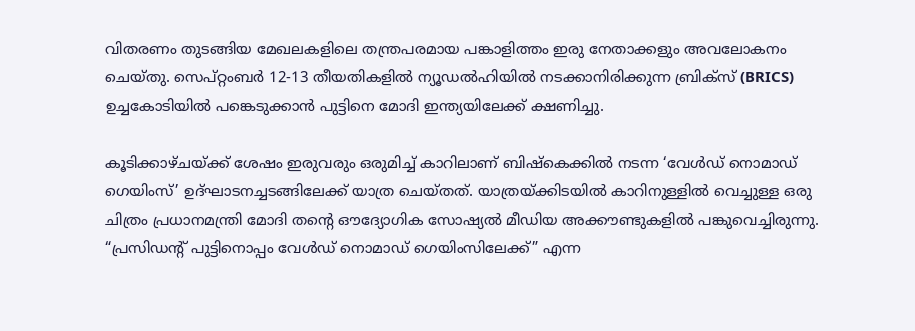വിതരണം തുടങ്ങിയ മേഖലകളിലെ തന്ത്രപരമായ പങ്കാളിത്തം ഇരു നേതാക്കളും അവലോകനം ചെയ്തു. സെപ്റ്റംബർ 12-13 തീയതികളിൽ ന്യൂഡൽഹിയിൽ നടക്കാനിരിക്കുന്ന ബ്രിക്സ് (BRICS) ഉച്ചകോടിയിൽ പങ്കെടുക്കാൻ പുട്ടിനെ മോദി ഇന്ത്യയിലേക്ക് ക്ഷണിച്ചു.

കൂടിക്കാഴ്ചയ്ക്ക് ശേഷം ഇരുവരും ഒരുമിച്ച് കാറിലാണ് ബിഷ്കെക്കിൽ നടന്ന ‘വേൾഡ് നൊമാഡ് ഗെയിംസ്’ ഉദ്ഘാടനച്ചടങ്ങിലേക്ക് യാത്ര ചെയ്തത്. യാത്രയ്ക്കിടയിൽ കാറിനുള്ളിൽ വെച്ചുള്ള ഒരു ചിത്രം പ്രധാനമന്ത്രി മോദി തന്റെ ഔദ്യോഗിക സോഷ്യൽ മീഡിയ അക്കൗണ്ടുകളിൽ പങ്കുവെച്ചിരുന്നു. “പ്രസിഡന്റ് പുട്ടിനൊപ്പം വേൾഡ് നൊമാഡ് ഗെയിംസിലേക്ക്” എന്ന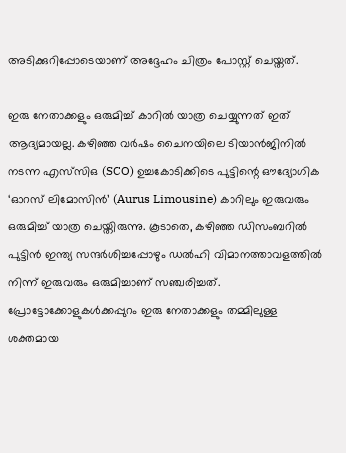അടിക്കുറിപ്പോടെയാണ് അദ്ദേഹം ചിത്രം പോസ്റ്റ് ചെയ്തത്.

ഇരു നേതാക്കളും ഒരുമിച്ച് കാറിൽ യാത്ര ചെയ്യുന്നത് ഇത് ആദ്യമായല്ല. കഴിഞ്ഞ വർഷം ചൈനയിലെ ടിയാൻജിനിൽ നടന്ന എസ്‌സിഒ (SCO) ഉച്ചകോടിക്കിടെ പുട്ടിന്റെ ഔദ്യോഗിക ‘ഓറസ് ലിമോസിൻ’ (Aurus Limousine) കാറിലും ഇരുവരും ഒരുമിച്ച് യാത്ര ചെയ്തിരുന്നു. കൂടാതെ, കഴിഞ്ഞ ഡിസംബറിൽ പുട്ടിൻ ഇന്ത്യ സന്ദർശിച്ചപ്പോഴും ഡൽഹി വിമാനത്താവളത്തിൽ നിന്ന് ഇരുവരും ഒരുമിച്ചാണ് സഞ്ചരിച്ചത്. പ്രോട്ടോക്കോളുകൾക്കപ്പുറം ഇരു നേതാക്കളും തമ്മിലുള്ള ശക്തമായ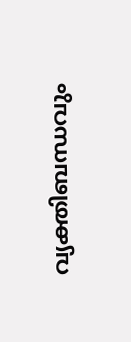വ്യക്തിബന്ധവും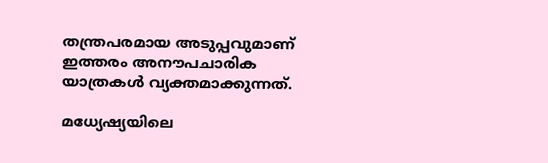തന്ത്രപരമായ അടുപ്പവുമാണ് ഇത്തരം അനൗപചാരിക യാത്രകൾ വ്യക്തമാക്കുന്നത്.

മധ്യേഷ്യയിലെ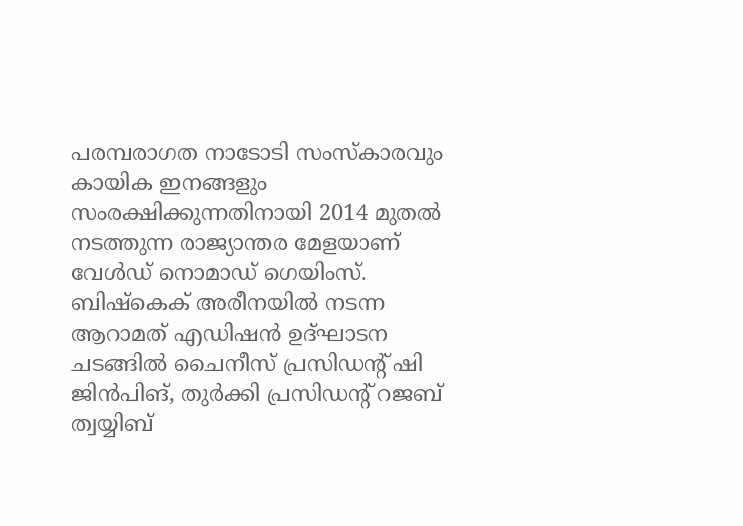പരമ്പരാഗത നാടോടി സംസ്കാരവും കായിക ഇനങ്ങളും സംരക്ഷിക്കുന്നതിനായി 2014 മുതൽ നടത്തുന്ന രാജ്യാന്തര മേളയാണ് വേൾഡ് നൊമാഡ് ഗെയിംസ്. ബിഷ്കെക് അരീനയിൽ നടന്ന ആറാമത് എഡിഷൻ ഉദ്ഘാടന ചടങ്ങിൽ ചൈനീസ് പ്രസിഡന്റ് ഷി ജിൻപിങ്, തുർക്കി പ്രസിഡന്റ് റജബ് ത്വയ്യിബ്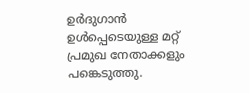ഉർദുഗാൻ ഉൾപ്പെടെയുള്ള മറ്റ് പ്രമുഖ നേതാക്കളും പങ്കെടുത്തു.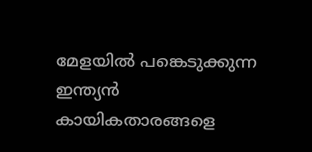മേളയിൽ പങ്കെടുക്കുന്ന ഇന്ത്യൻ കായികതാരങ്ങളെ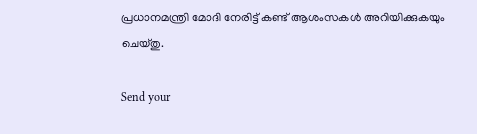പ്രധാനമന്ത്രി മോദി നേരിട്ട് കണ്ട് ആശംസകൾ അറിയിക്കുകയും ചെയ്തു.

Send your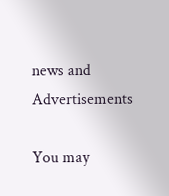news and Advertisements

You may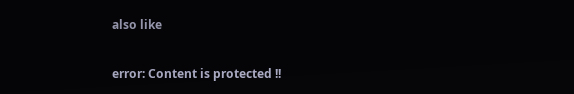also like

error: Content is protected !!